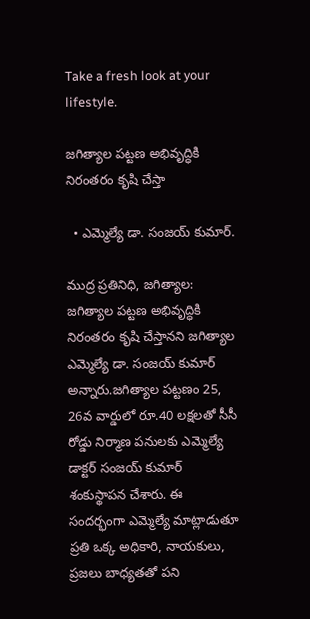Take a fresh look at your lifestyle.

జగిత్యాల పట్టణ అభివృద్ధికి నిరంతరం కృషి చేస్తా

  • ఎమ్మెల్యే డా. సంజయ్ కుమార్.

ముద్ర ప్రతినిధి, జగిత్యాల: జగిత్యాల పట్టణ అభివృద్ధికి నిరంతరం కృషి చేస్తానని జగిత్యాల ఎమ్మెల్యే డా. సంజయ్ కుమార్ అన్నారు.జగిత్యాల పట్టణం 25, 26వ వార్డులో రూ.40 లక్షలతో సీసీ రోడ్డు నిర్మాణ పనులకు ఎమ్మెల్యే డాక్టర్ సంజయ్ కుమార్ శంకుస్థాపన చేశారు. ఈ సందర్భంగా ఎమ్మెల్యే మాట్లాడుతూ ప్రతి ఒక్క అధికారి, నాయకులు, ప్రజలు బాధ్యతతో పని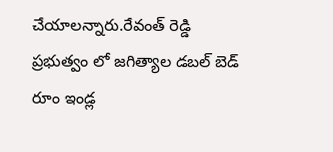చేయాలన్నారు.రేవంత్ రెడ్డి ప్రభుత్వం లో జగిత్యాల డబల్ బెడ్ రూం ఇండ్ల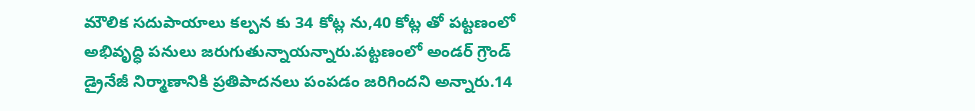మౌలిక సదుపాయాలు కల్పన కు 34 కోట్ల ను,40 కోట్ల తో పట్టణంలో అభివృద్ధి పనులు జరుగుతున్నాయన్నారు.పట్టణంలో అండర్ గ్రౌండ్ డ్రైనేజీ నిర్మాణానికి ప్రతిపాదనలు పంపడం జరిగిందని అన్నారు.14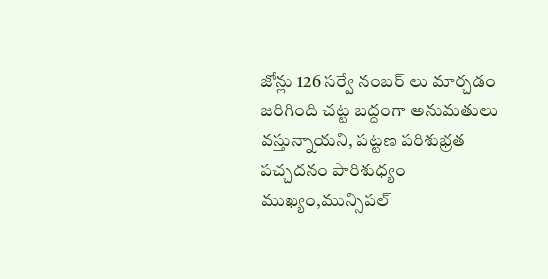జోన్లు 126 సర్వే నంబర్ లు మార్చడం జరిగింది చట్ట బద్దంగా అనుమతులు వస్తున్నాయని, పట్టణ పరిశుభ్రత పచ్చదనం పారిశుధ్యం ముఖ్యం,మున్సిపల్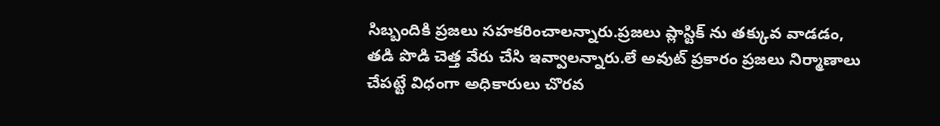సిబ్బందికి ప్రజలు సహకరించాలన్నారు.ప్రజలు ప్లాస్టిక్ ను తక్కువ వాడడం, తడి పొడి చెత్త వేరు చేసి ఇవ్వాలన్నారు.లే అవుట్ ప్రకారం ప్రజలు నిర్మాణాలు చేపట్టే విధంగా అధికారులు చొరవ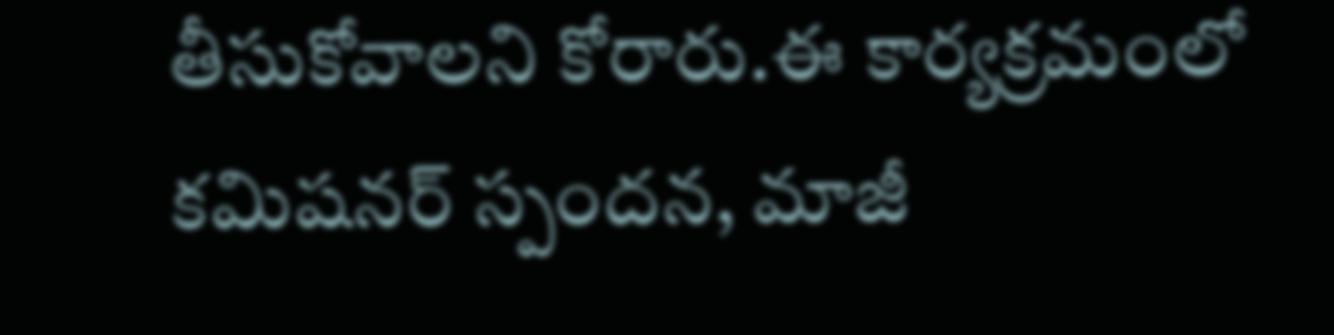తీసుకోవాలని కోరారు.ఈ కార్యక్రమంలో కమిషనర్ స్పందన, మాజీ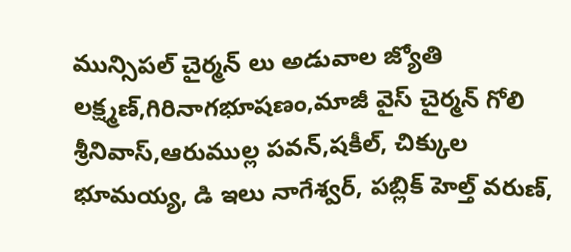మున్సిపల్ చైర్మన్ లు అడువాల జ్యోతి లక్ష్మణ్,గిరినాగభూషణం,మాజీ వైస్ చైర్మన్ గోలి శ్రీనివాస్,ఆరుముల్ల పవన్,షకీల్, చిక్కుల భూమయ్య, డి ఇలు నాగేశ్వర్, పబ్లిక్ హెల్త్ వరుణ్,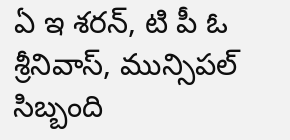ఏ ఇ శరన్, టి పీ ఓ శ్రీనివాస్, మున్సిపల్ సిబ్బంది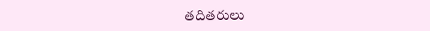తదితరులు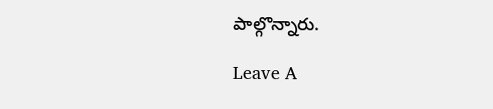పాల్గొన్నారు.

Leave A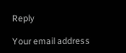Reply

Your email address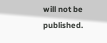will not be published.